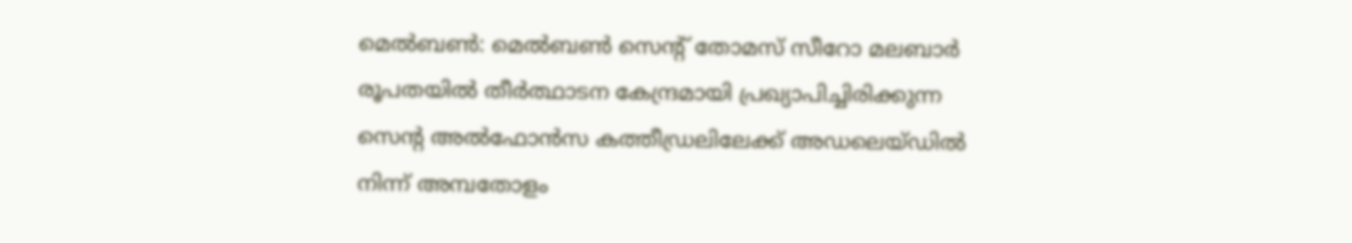മെൽബൺ: മെൽബൺ സെൻ്റ് തോമസ് സീറോ മലബാർ രൂപതയിൽ തീർത്ഥാടന കേന്ദ്രമായി പ്രഖ്യാപിച്ചിരിക്കുന്ന സെൻ്റ അൽഫോൻസ കത്തീഡ്രലിലേക്ക് അഡലെയ്ഡിൽ നിന്ന് അമ്പതോളം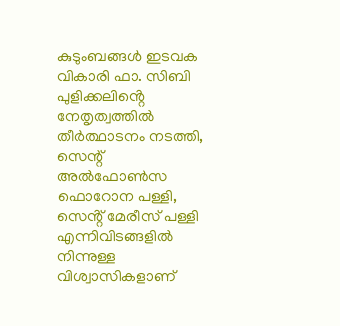കുടുംബങ്ങൾ ഇടവക വികാരി ഫാ. സിബി പുളിക്കലിൻ്റെ നേതൃത്വത്തിൽ തീർത്ഥാടനം നടത്തി, സെന്റ് അൽഫോൺസ ഫൊറോന പള്ളി, സെൻ്റ് മേരീസ് പള്ളി എന്നിവിടങ്ങളിൽ നിന്നുള്ള വിശ്വാസികളാണ്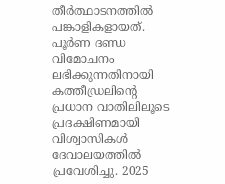തീർത്ഥാടനത്തിൽ പങ്കാളികളായത്.
പൂർണ ദണ്ഡ വിമോചനം ലഭിക്കുന്നതിനായി കത്തീഡ്രലിൻ്റെ പ്രധാന വാതിലിലൂടെ പ്രദക്ഷിണമായി വിശ്വാസികൾ ദേവാലയത്തിൽ പ്രവേശിച്ചു. 2025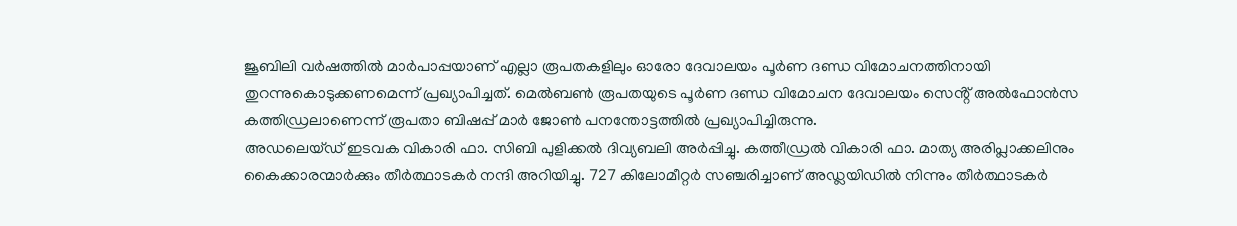ജൂബിലി വർഷത്തിൽ മാർപാപ്പയാണ് എല്ലാ രൂപതകളിലും ഓരോ ദേവാലയം പൂർണ ദണ്ഡ വിമോചനത്തിനായി തുറന്നുകൊടുക്കണമെന്ന് പ്രഖ്യാപിച്ചത്. മെൽബൺ രൂപതയുടെ പൂർണ ദണ്ഡ വിമോചന ദേവാലയം സെൻ്റ് അൽഫോൻസ കത്തിഡ്രലാണെന്ന് രൂപതാ ബിഷപ്പ് മാർ ജോൺ പനന്തോട്ടത്തിൽ പ്രഖ്യാപിച്ചിരുന്നു.
അഡലെയ്ഡ് ഇടവക വികാരി ഫാ. സിബി പുളിക്കൽ ദിവ്യബലി അർപ്പിച്ചു. കത്തീഡ്രൽ വികാരി ഫാ. മാത്യ അരിപ്ലാക്കലിനും കൈക്കാരന്മാർക്കും തീർത്ഥാടകർ നന്ദി അറിയിച്ചു. 727 കിലോമീറ്റർ സഞ്ചരിച്ചാണ് അഡ്ലയിഡിൽ നിന്നും തീർത്ഥാടകർ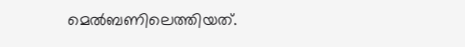മെൽബണിലെത്തിയത്.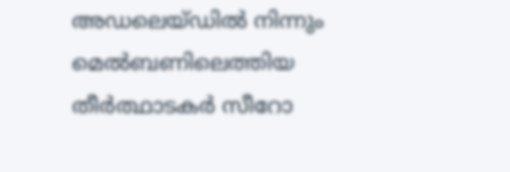അഡലെയ്ഡിൽ നിന്നും മെൽബണിലെത്തിയ തീർത്ഥാടകർ സീറോ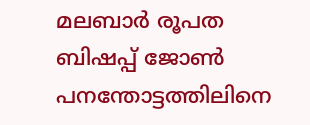മലബാർ രൂപത ബിഷപ്പ് ജോൺ പനന്തോട്ടത്തിലിനെ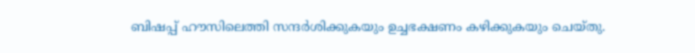ബിഷപ്പ് ഹൗസിലെത്തി സന്ദർശിക്കുകയും ഉച്ചഭക്ഷണം കഴിക്കുകയും ചെയ്തു.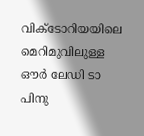വിക്ടോറിയയിലെ മെറിമുവിലുള്ള ഔർ ലേഡി ടാ പിനു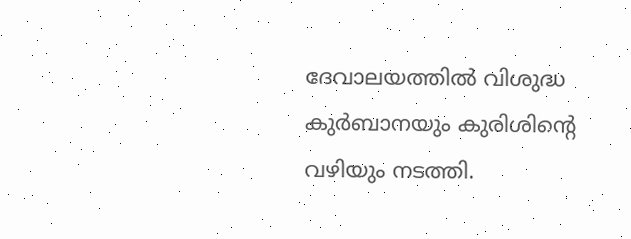ദേവാലയത്തിൽ വിശുദ്ധ കുർബാനയും കുരിശിന്റെ വഴിയും നടത്തി.